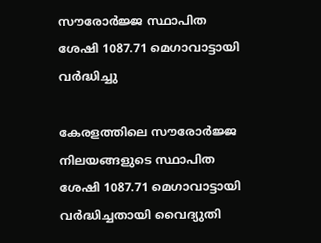സൗരോർജ്ജ സ്ഥാപിത ശേഷി 1087.71 മെഗാവാട്ടായി വർദ്ധിച്ചു

കേരളത്തിലെ സൗരോർജ്ജ നിലയങ്ങളുടെ സ്ഥാപിത ശേഷി 1087.71 മെഗാവാട്ടായി വർദ്ധിച്ചതായി വൈദ്യുതി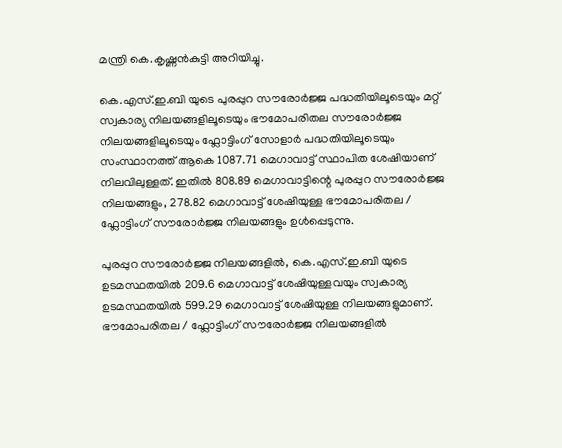മന്ത്രി കെ.കൃഷ്ണൻകുട്ടി അറിയിച്ചു.

കെ.എസ്.ഇ.ബി യുടെ പുരപ്പുറ സൗരോര്‍ജ്ജ പദ്ധതിയിലൂടെയും മറ്റ് സ്വകാര്യ നിലയങ്ങളിലൂടെയും ഭൗമോപരിതല സൗരോര്‍ജ്ജ നിലയങ്ങളിലൂടെയും ഫ്ലോട്ടിംഗ് സോളാര്‍ പദ്ധതിയിലൂടെയും സംസ്ഥാനത്ത് ആകെ 1087.71 മെഗാവാട്ട് സ്ഥാപിത ശേഷിയാണ് നിലവിലുള്ളത്. ഇതിൽ 808.89 മെഗാവാട്ടിന്റെ പുരപ്പുറ സൗരോർജ്ജ നിലയങ്ങളും, 278.82 മെഗാവാട്ട് ശേഷിയുള്ള ഭൗമോപരിതല / ഫ്ലോട്ടിംഗ് സൗരോർജ്ജ നിലയങ്ങളും ഉൾപ്പെടുന്നു.

പുരപ്പുറ സൗരോർജ്ജ നിലയങ്ങളില്‍, കെ.എസ്.ഇ.ബി യുടെ ഉടമസ്ഥതയില്‍ 209.6 മെഗാവാട്ട് ശേഷിയുള്ളവയും സ്വകാര്യ ഉടമസ്ഥതയില്‍ 599.29 മെഗാവാട്ട് ശേഷിയുള്ള നിലയങ്ങളുമാണ്. ഭൗമോപരിതല / ഫ്ലോട്ടിംഗ് സൗരോർജ്ജ നിലയങ്ങളില്‍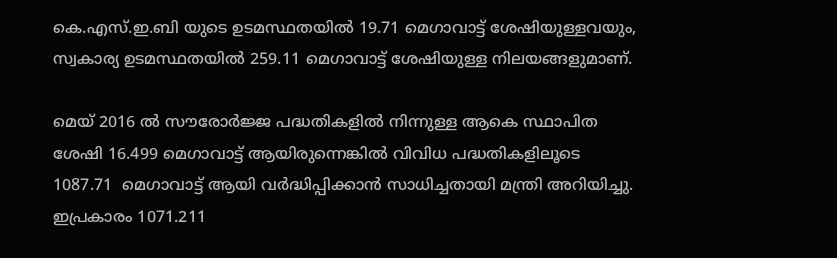കെ.എസ്.ഇ.ബി യുടെ ഉടമസ്ഥതയിൽ 19.71 മെഗാവാട്ട് ശേഷിയുള്ളവയും, സ്വകാര്യ ഉടമസ്ഥതയില്‍ 259.11 മെഗാവാട്ട് ശേഷിയുള്ള നിലയങ്ങളുമാണ്.

മെയ്‌ 2016 ല്‍ സൗരോര്‍ജ്ജ പദ്ധതികളില്‍ നിന്നുള്ള ആകെ സ്ഥാപിത ശേഷി 16.499 മെഗാവാട്ട് ആയിരുന്നെങ്കില്‍ വിവിധ പദ്ധതികളിലൂടെ 1087.71  മെഗാവാട്ട് ആയി വര്‍ദ്ധിപ്പിക്കാന്‍ സാധിച്ചതായി മന്ത്രി അറിയിച്ചു. ഇപ്രകാരം 1071.211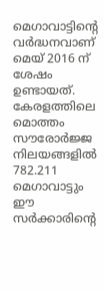മെഗാവാട്ടിന്റെ വര്‍ദ്ധനവാണ് മെയ്‌ 2016 ന് ശേഷം ഉണ്ടായത്. കേരളത്തിലെ മൊത്തം സൗരോര്‍ജ്ജ നിലയങ്ങളില്‍ 782.211 മെഗാവാട്ടും ഈ സര്‍ക്കാരിന്റെ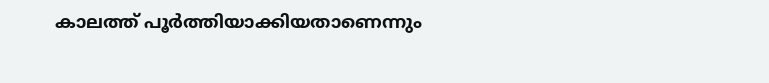കാലത്ത് പൂര്‍ത്തിയാക്കിയതാണെന്നും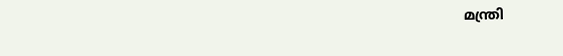മന്ത്രി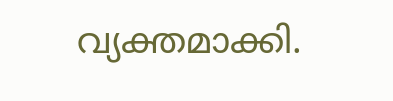വ്യക്തമാക്കി.